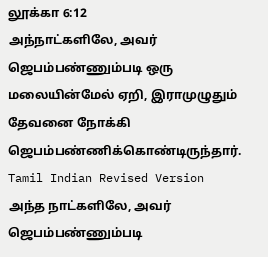லூக்கா 6:12
அந்நாட்களிலே, அவர் ஜெபம்பண்ணும்படி ஒரு மலையின்மேல் ஏறி, இராமுழுதும் தேவனை நோக்கி ஜெபம்பண்ணிக்கொண்டிருந்தார்.
Tamil Indian Revised Version
அந்த நாட்களிலே, அவர் ஜெபம்பண்ணும்படி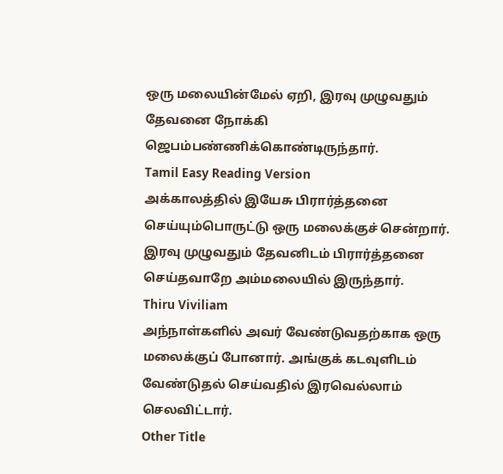ஒரு மலையின்மேல் ஏறி, இரவு முழுவதும் தேவனை நோக்கி ஜெபம்பண்ணிக்கொண்டிருந்தார்.
Tamil Easy Reading Version
அக்காலத்தில் இயேசு பிரார்த்தனை செய்யும்பொருட்டு ஒரு மலைக்குச் சென்றார். இரவு முழுவதும் தேவனிடம் பிரார்த்தனை செய்தவாறே அம்மலையில் இருந்தார்.
Thiru Viviliam
அந்நாள்களில் அவர் வேண்டுவதற்காக ஒரு மலைக்குப் போனார். அங்குக் கடவுளிடம் வேண்டுதல் செய்வதில் இரவெல்லாம் செலவிட்டார்.
Other Title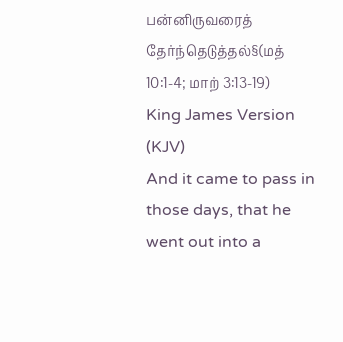பன்னிருவரைத் தேர்ந்தெடுத்தல்§(மத் 10:1-4; மாற் 3:13-19)
King James Version (KJV)
And it came to pass in those days, that he went out into a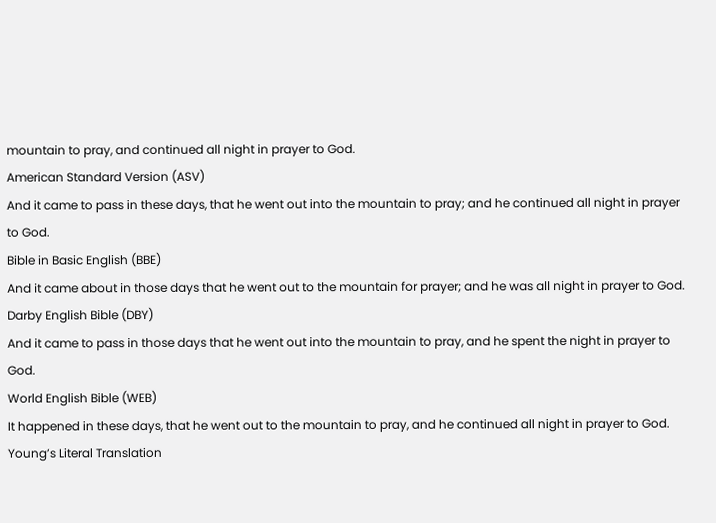mountain to pray, and continued all night in prayer to God.
American Standard Version (ASV)
And it came to pass in these days, that he went out into the mountain to pray; and he continued all night in prayer to God.
Bible in Basic English (BBE)
And it came about in those days that he went out to the mountain for prayer; and he was all night in prayer to God.
Darby English Bible (DBY)
And it came to pass in those days that he went out into the mountain to pray, and he spent the night in prayer to God.
World English Bible (WEB)
It happened in these days, that he went out to the mountain to pray, and he continued all night in prayer to God.
Young’s Literal Translation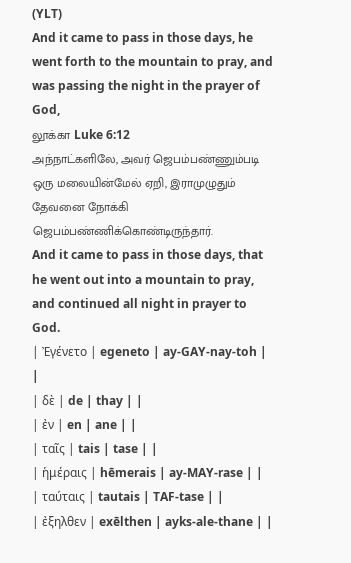(YLT)
And it came to pass in those days, he went forth to the mountain to pray, and was passing the night in the prayer of God,
லூக்கா Luke 6:12
அந்நாட்களிலே, அவர் ஜெபம்பண்ணும்படி ஒரு மலையின்மேல் ஏறி, இராமுழுதும் தேவனை நோக்கி ஜெபம்பண்ணிக்கொண்டிருந்தார்.
And it came to pass in those days, that he went out into a mountain to pray, and continued all night in prayer to God.
| Ἐγένετο | egeneto | ay-GAY-nay-toh | |
| δὲ | de | thay | |
| ἐν | en | ane | |
| ταῖς | tais | tase | |
| ἡμέραις | hēmerais | ay-MAY-rase | |
| ταύταις | tautais | TAF-tase | |
| ἐξηλθεν | exēlthen | ayks-ale-thane | |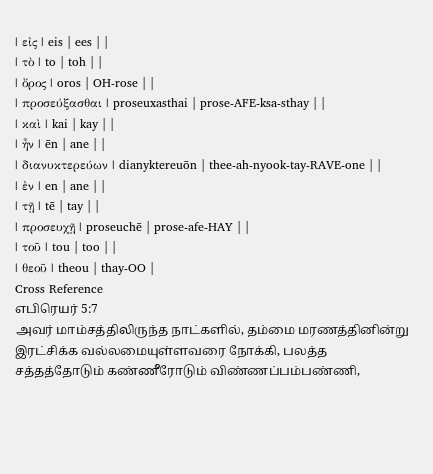| εἰς | eis | ees | |
| τὸ | to | toh | |
| ὄρος | oros | OH-rose | |
| προσεύξασθαι | proseuxasthai | prose-AFE-ksa-sthay | |
| καὶ | kai | kay | |
| ἦν | ēn | ane | |
| διανυκτερεύων | dianyktereuōn | thee-ah-nyook-tay-RAVE-one | |
| ἐν | en | ane | |
| τῇ | tē | tay | |
| προσευχῇ | proseuchē | prose-afe-HAY | |
| τοῦ | tou | too | |
| θεοῦ | theou | thay-OO |
Cross Reference
எபிரெயர் 5:7
அவர் மாம்சத்திலிருந்த நாட்களில், தம்மை மரணத்தினின்று இரட்சிக்க வல்லமையுள்ளவரை நோக்கி, பலத்த சத்தத்தோடும் கண்ணீரோடும் விண்ணப்பம்பண்ணி,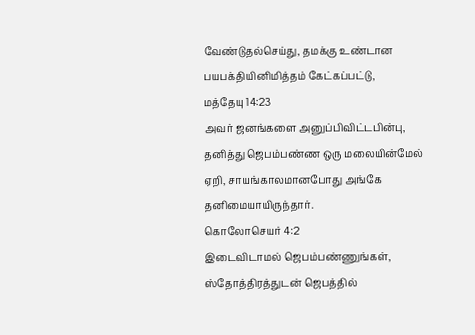வேண்டுதல்செய்து, தமக்கு உண்டான பயபக்தியினிமித்தம் கேட்கப்பட்டு,
மத்தேயு 14:23
அவர் ஜனங்களை அனுப்பிவிட்டபின்பு, தனித்து ஜெபம்பண்ண ஒரு மலையின்மேல் ஏறி, சாயங்காலமானபோது அங்கே தனிமையாயிருந்தார்.
கொலோசெயர் 4:2
இடைவிடாமல் ஜெபம்பண்ணுங்கள், ஸ்தோத்திரத்துடன் ஜெபத்தில்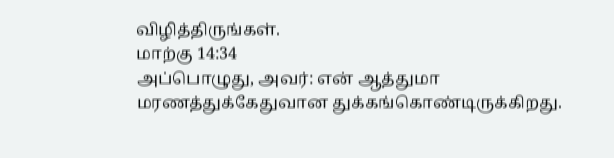விழித்திருங்கள்.
மாற்கு 14:34
அப்பொழுது, அவர்: என் ஆத்துமா மரணத்துக்கேதுவான துக்கங்கொண்டிருக்கிறது.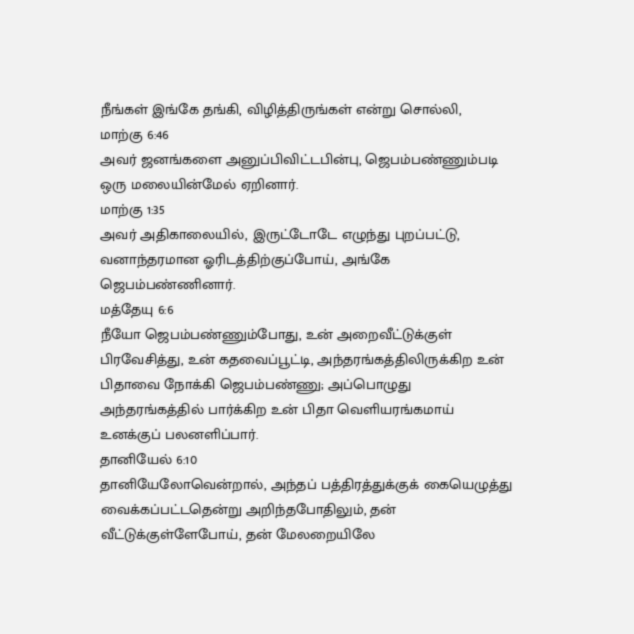நீங்கள் இங்கே தங்கி, விழித்திருங்கள் என்று சொல்லி,
மாற்கு 6:46
அவர் ஜனங்களை அனுப்பிவிட்டபின்பு, ஜெபம்பண்ணும்படி ஒரு மலையின்மேல் ஏறினார்.
மாற்கு 1:35
அவர் அதிகாலையில், இருட்டோடே எழுந்து புறப்பட்டு, வனாந்தரமான ஓரிடத்திற்குப்போய், அங்கே ஜெபம்பண்ணினார்.
மத்தேயு 6:6
நீயோ ஜெபம்பண்ணும்போது, உன் அறைவீட்டுக்குள் பிரவேசித்து, உன் கதவைப்பூட்டி, அந்தரங்கத்திலிருக்கிற உன் பிதாவை நோக்கி ஜெபம்பண்ணு; அப்பொழுது அந்தரங்கத்தில் பார்க்கிற உன் பிதா வெளியரங்கமாய் உனக்குப் பலனளிப்பார்.
தானியேல் 6:10
தானியேலோவென்றால், அந்தப் பத்திரத்துக்குக் கையெழுத்து வைக்கப்பட்டதென்று அறிந்தபோதிலும், தன் வீட்டுக்குள்ளேபோய், தன் மேலறையிலே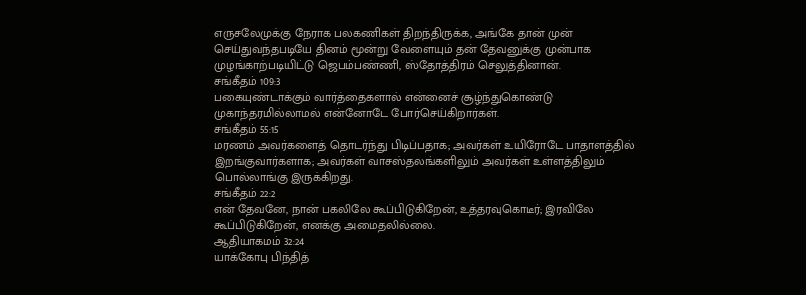எருசலேமுக்கு நேராக பலகணிகள் திறந்திருக்க, அங்கே தான் முன் செய்துவந்தபடியே தினம் மூன்று வேளையும் தன் தேவனுக்கு முன்பாக முழங்காற்படியிட்டு ஜெபம்பண்ணி, ஸ்தோத்திரம் செலுத்தினான்.
சங்கீதம் 109:3
பகையுண்டாக்கும் வார்த்தைகளால் என்னைச் சூழ்ந்துகொண்டு முகாந்தரமில்லாமல் என்னோடே போர்செய்கிறார்கள்.
சங்கீதம் 55:15
மரணம் அவர்களைத் தொடர்ந்து பிடிப்பதாக; அவர்கள் உயிரோடே பாதாளத்தில் இறங்குவார்களாக; அவர்கள் வாசஸ்தலங்களிலும் அவர்கள் உள்ளத்திலும் பொல்லாங்கு இருக்கிறது.
சங்கீதம் 22:2
என் தேவனே, நான் பகலிலே கூப்பிடுகிறேன், உத்தரவுகொடீர்; இரவிலே கூப்பிடுகிறேன், எனக்கு அமைதலில்லை.
ஆதியாகமம் 32:24
யாக்கோபு பிந்தித்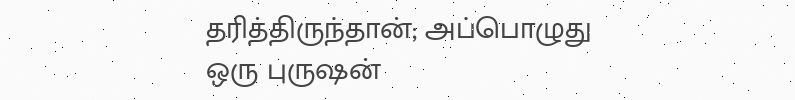தரித்திருந்தான்; அப்பொழுது ஒரு புருஷன்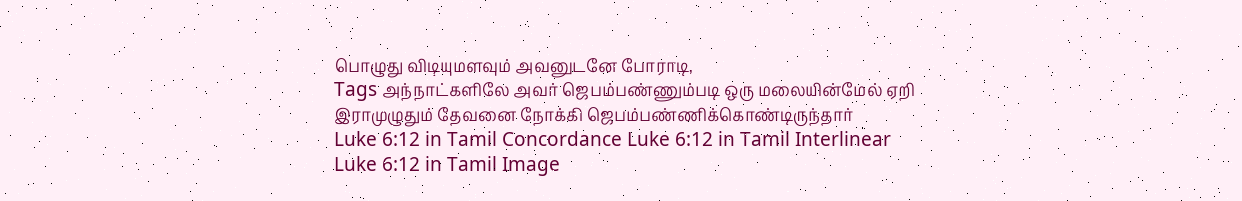பொழுது விடியுமளவும் அவனுடனே போராடி,
Tags அந்நாட்களிலே அவர் ஜெபம்பண்ணும்படி ஒரு மலையின்மேல் ஏறி இராமுழுதும் தேவனை நோக்கி ஜெபம்பண்ணிக்கொண்டிருந்தார்
Luke 6:12 in Tamil Concordance Luke 6:12 in Tamil Interlinear Luke 6:12 in Tamil Image